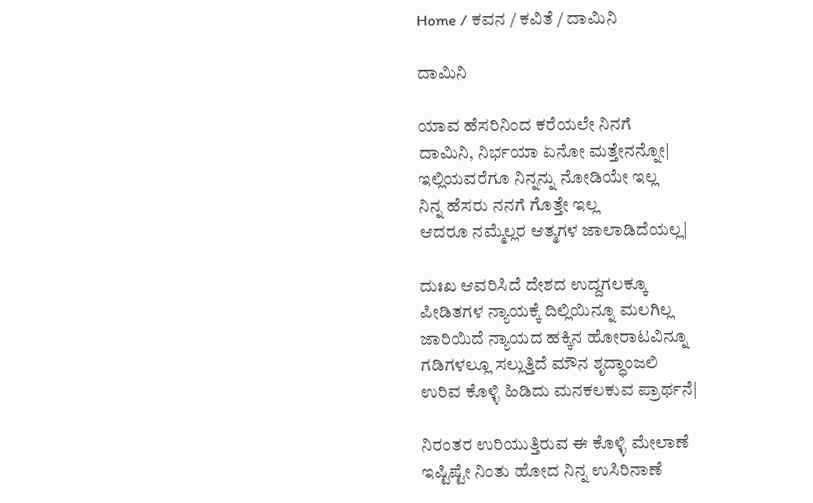Home / ಕವನ / ಕವಿತೆ / ದಾಮಿನಿ

ದಾಮಿನಿ

ಯಾವ ಹೆಸರಿನಿಂದ ಕರೆಯಲೇ ನಿನಗೆ
ದಾಮಿನಿ, ನಿರ್ಭಯಾ ಏನೋ ಮತ್ತೇನನ್ನೋ|
ಇಲ್ಲಿಯವರೆಗೂ ನಿನ್ನನ್ನು ನೋಡಿಯೇ ಇಲ್ಲ
ನಿನ್ನ ಹೆಸರು ನನಗೆ ಗೊತ್ತೇ ಇಲ್ಲ
ಆದರೂ ನಮ್ಮೆಲ್ಲರ ಆತ್ಮಗಳ ಜಾಲಾಡಿದೆಯಲ್ಲ|

ದುಃಖ ಆವರಿಸಿದೆ ದೇಶದ ಉದ್ದಗಲಕ್ಕೂ
ಪೀಡಿತಗಳ ನ್ಯಾಯಕ್ಕೆ ದಿಲ್ಲಿಯಿನ್ನೂ ಮಲಗಿಲ್ಲ
ಜಾರಿಯಿದೆ ನ್ಯಾಯದ ಹಕ್ಕಿನ ಹೋರಾಟವಿನ್ನೂ
ಗಡಿಗಳಲ್ಲೂ ಸಲ್ಲುತ್ತಿದೆ ಮೌನ ಶೃದ್ಧಾಂಜಲಿ
ಉರಿವ ಕೊಳ್ಳಿ ಹಿಡಿದು ಮನಕಲಕುವ ಪ್ರಾರ್ಥನೆ|

ನಿರಂತರ ಉರಿಯುತ್ತಿರುವ ಈ ಕೊಳ್ಳಿ ಮೇಲಾಣೆ
ಇಷ್ಟಿಷ್ಟೇ ನಿಂತು ಹೋದ ನಿನ್ನ ಉಸಿರಿನಾಣೆ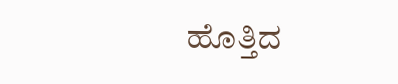ಹೊತ್ತಿದ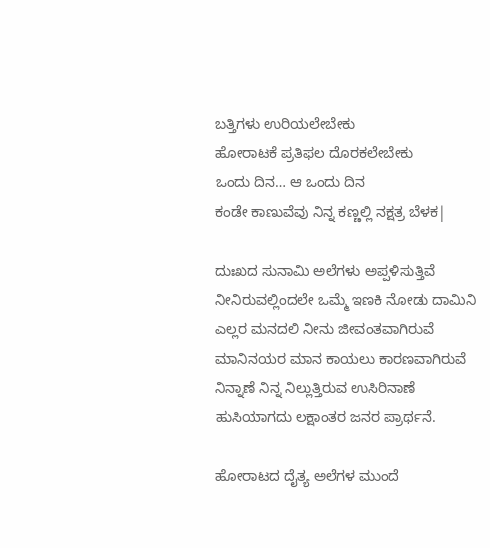ಬತ್ತಿಗಳು ಉರಿಯಲೇಬೇಕು
ಹೋರಾಟಕೆ ಪ್ರತಿಫಲ ದೊರಕಲೇಬೇಕು
ಒಂದು ದಿನ… ಆ ಒಂದು ದಿನ
ಕಂಡೇ ಕಾಣುವೆವು ನಿನ್ನ ಕಣ್ಣಲ್ಲಿ ನಕ್ಷತ್ರ ಬೆಳಕ|

ದುಃಖದ ಸುನಾಮಿ ಅಲೆಗಳು ಅಪ್ಪಳಿಸುತ್ತಿವೆ
ನೀನಿರುವಲ್ಲಿಂದಲೇ ಒಮ್ಮೆ ಇಣಕಿ ನೋಡು ದಾಮಿನಿ
ಎಲ್ಲರ ಮನದಲಿ ನೀನು ಜೀವಂತವಾಗಿರುವೆ
ಮಾನಿನಯರ ಮಾನ ಕಾಯಲು ಕಾರಣವಾಗಿರುವೆ
ನಿನ್ನಾಣೆ ನಿನ್ನ ನಿಲ್ಲುತ್ತಿರುವ ಉಸಿರಿನಾಣೆ
ಹುಸಿಯಾಗದು ಲಕ್ಷಾಂತರ ಜನರ ಪ್ರಾರ್ಥನೆ.

ಹೋರಾಟದ ದೈತ್ಯ ಅಲೆಗಳ ಮುಂದೆ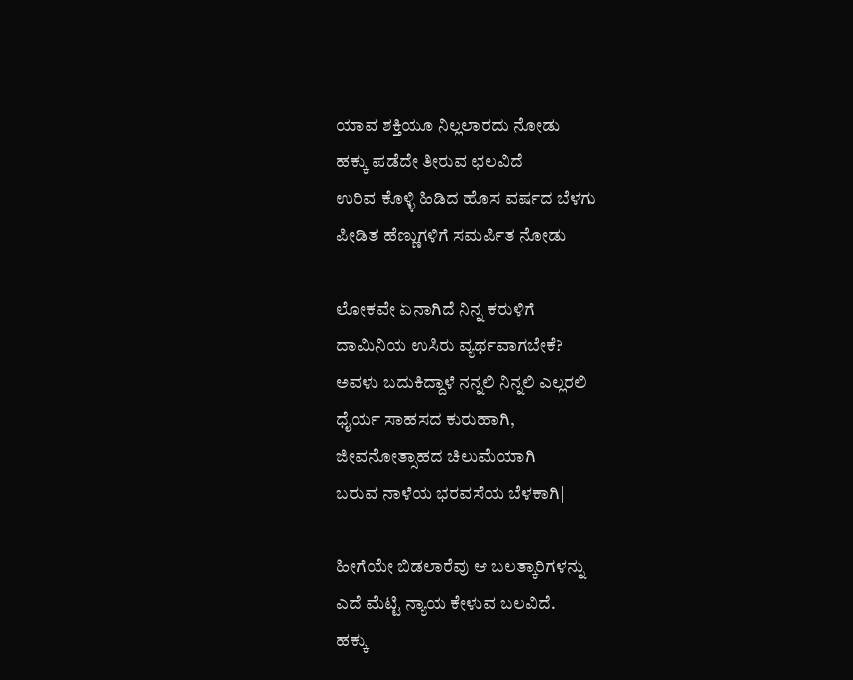ಯಾವ ಶಕ್ತಿಯೂ ನಿಲ್ಲಲಾರದು ನೋಡು
ಹಕ್ಕು ಪಡೆದೇ ತೀರುವ ಛಲವಿದೆ
ಉರಿವ ಕೊಳ್ಳಿ ಹಿಡಿದ ಹೊಸ ವರ್ಷದ ಬೆಳಗು
ಪೀಡಿತ ಹೆಣ್ಣುಗಳಿಗೆ ಸಮರ್ಪಿತ ನೋಡು

ಲೋಕವೇ ಏನಾಗಿದೆ ನಿನ್ನ ಕರುಳಿಗೆ
ದಾಮಿನಿಯ ಉಸಿರು ವ್ಯರ್ಥವಾಗಬೇಕೆ?
ಅವಳು ಬದುಕಿದ್ದಾಳೆ ನನ್ನಲಿ ನಿನ್ನಲಿ ಎಲ್ಲರಲಿ
ಧೈರ್ಯ ಸಾಹಸದ ಕುರುಹಾಗಿ,
ಜೀವನೋತ್ಸಾಹದ ಚಿಲುಮೆಯಾಗಿ
ಬರುವ ನಾಳೆಯ ಭರವಸೆಯ ಬೆಳಕಾಗಿ|

ಹೀಗೆಯೇ ಬಿಡಲಾರೆವು ಆ ಬಲತ್ಕಾರಿಗಳನ್ನು
ಎದೆ ಮೆಟ್ಟಿ ನ್ಯಾಯ ಕೇಳುವ ಬಲವಿದೆ.
ಹಕ್ಕು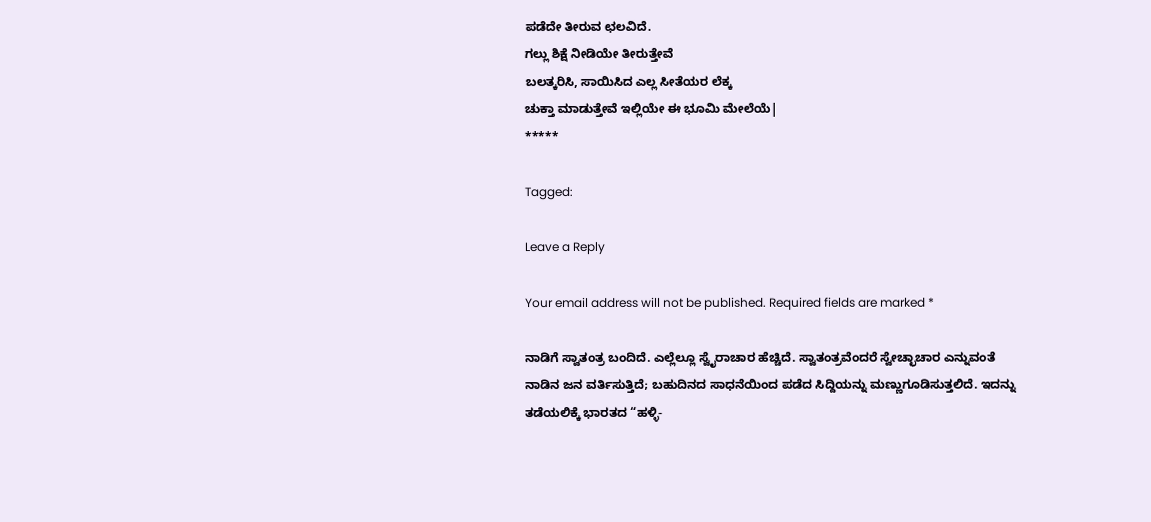ಪಡೆದೇ ತೀರುವ ಛಲವಿದೆ.
ಗಲ್ಲು ಶಿಕ್ಷೆ ನೀಡಿಯೇ ತೀರುತ್ತೇವೆ
ಬಲತ್ಕರಿಸಿ, ಸಾಯಿಸಿದ ಎಲ್ಲ ಸೀತೆಯರ ಲೆಕ್ಕ
ಚುಕ್ತಾ ಮಾಡುತ್ತೇವೆ ಇಲ್ಲಿಯೇ ಈ ಭೂಮಿ ಮೇಲೆಯೆ|
*****

Tagged:

Leave a Reply

Your email address will not be published. Required fields are marked *

ನಾಡಿಗೆ ಸ್ವಾತಂತ್ರ ಬಂದಿದೆ. ಎಲ್ಲೆಲ್ಲೂ ಸ್ವೈರಾಚಾರ ಹೆಚ್ಚಿದೆ. ಸ್ವಾತಂತ್ರವೆಂದರೆ ಸ್ವೇಚ್ಛಾಚಾರ ಎನ್ನುವಂತೆ ನಾಡಿನ ಜನ ವರ್ತಿಸುತ್ತಿದೆ; ಬಹುದಿನದ ಸಾಧನೆಯಿಂದ ಪಡೆದ ಸಿದ್ದಿಯನ್ನು ಮಣ್ಣುಗೂಡಿಸುತ್ತಲಿದೆ. ಇದನ್ನು ತಡೆಯಲಿಕ್ಕೆ ಭಾರತದ “ಹಳ್ಳಿ-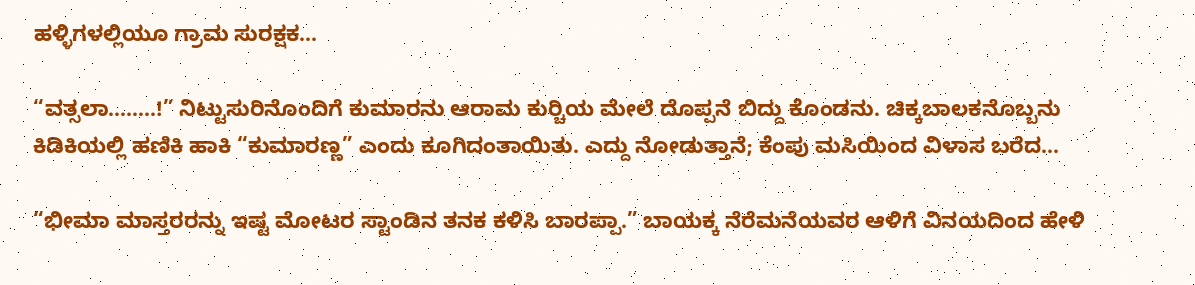ಹಳ್ಳಿಗಳಲ್ಲಿಯೂ ಗ್ರಾಮ ಸುರಕ್ಷಕ...

“ವತ್ಸಲಾ……..!” ನಿಟ್ಟುಸುರಿನೊಂದಿಗೆ ಕುಮಾರನು ಆರಾಮ ಕುರ್‍ಚಿಯ ಮೇಲೆ ದೊಪ್ಪನೆ ಬಿದ್ದು ಕೊಂಡನು. ಚಿಕ್ಕಬಾಲಕನೊಬ್ಬನು ಕಿಡಿಕಿಯಲ್ಲಿ ಹಣಿಕಿ ಹಾಕಿ “ಕುಮಾರಣ್ಣ” ಎಂದು ಕೂಗಿದಂತಾಯಿತು. ಎದ್ದು ನೋಡುತ್ತಾನೆ; ಕೆಂಪು ಮಸಿಯಿಂದ ವಿಳಾಸ ಬರೆದ...

“ಭೀಮಾ ಮಾಸ್ತರರನ್ನು ಇಷ್ಟ ಮೋಟರ ಸ್ಟಾಂಡಿನ ತನಕ ಕಳಿಸಿ ಬಾರಪ್ಪಾ.” ಬಾಯಕ್ಕ ನೆರೆಮನೆಯವರ ಆಳಿಗೆ ವಿನಯದಿಂದ ಹೇಳಿ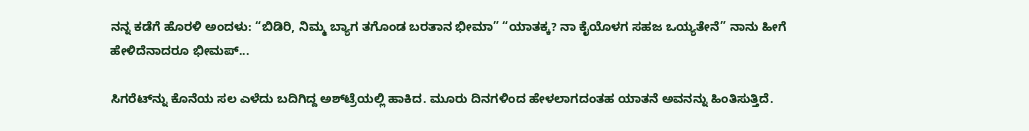ನನ್ನ ಕಡೆಗೆ ಹೊರಳಿ ಅಂದಳು: “ಬಿಡಿರಿ, ನಿಮ್ಮ ಬ್ಯಾಗ ತಗೊಂಡ ಬರತಾನ ಭೀಮಾ” “ಯಾತಕ್ಕ? ನಾ ಕೈಯೊಳಗ ಸಹಜ ಒಯ್ಯತೇನೆ” ನಾನು ಹೀಗೆ ಹೇಳಿದೆನಾದರೂ ಭೀಮಪ್...

ಸಿಗರೆಟ್‌ನ್ನು ಕೊನೆಯ ಸಲ ಎಳೆದು ಬದಿಗಿದ್ದ ಅಶ್‌ಟ್ರೆಯಲ್ಲಿ ಹಾಕಿದ. ಮೂರು ದಿನಗಳಿಂದ ಹೇಳಲಾಗದಂತಹ ಯಾತನೆ ಅವನನ್ನು ಹಿಂತಿಸುತ್ತಿದೆ.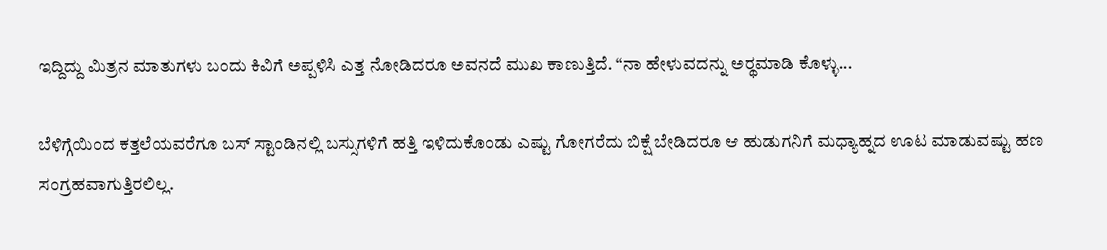ಇದ್ದಿದ್ದು ಮಿತ್ರನ ಮಾತುಗಳು ಬಂದು ಕಿವಿಗೆ ಅಪ್ಪಳಿಸಿ ಎತ್ತ ನೋಡಿದರೂ ಅವನದೆ ಮುಖ ಕಾಣುತ್ತಿದೆ. “ನಾ ಹೇಳುವದನ್ನು ಅರ್‍ಥಮಾಡಿ ಕೊಳ್ಳು...

ಬೆಳಿಗ್ಗೆಯಿಂದ ಕತ್ತಲೆಯವರೆಗೂ ಬಸ್ ಸ್ಟಾಂಡಿನಲ್ಲಿ ಬಸ್ಸುಗಳಿಗೆ ಹತ್ತಿ ಇಳಿದುಕೊಂಡು ಎಷ್ಟು ಗೋಗರೆದು ಬಿಕ್ಷೆ ಬೇಡಿದರೂ ಆ ಹುಡುಗನಿಗೆ ಮಧ್ಯಾಹ್ನದ ಊಟ ಮಾಡುವಷ್ಟು ಹಣ ಸಂಗ್ರಹವಾಗುತ್ತಿರಲಿಲ್ಲ.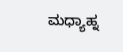ಮಧ್ಯಾಹ್ನ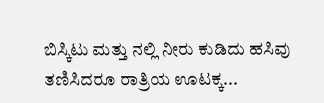ಬಿಸ್ಕಿಟು ಮತ್ತು ನಲ್ಲಿ ನೀರು ಕುಡಿದು ಹಸಿವು ತಣಿಸಿದರೂ ರಾತ್ರಿಯ ಊಟಕ್ಕ...